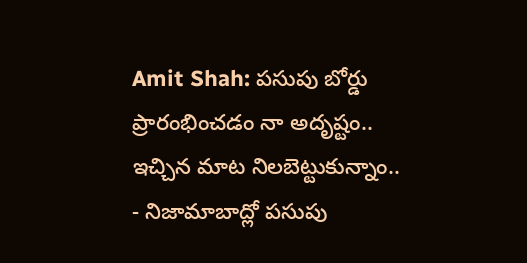Amit Shah: పసుపు బోర్డు ప్రారంభించడం నా అదృష్టం.. ఇచ్చిన మాట నిలబెట్టుకున్నాం..
- నిజామాబాద్లో పసుపు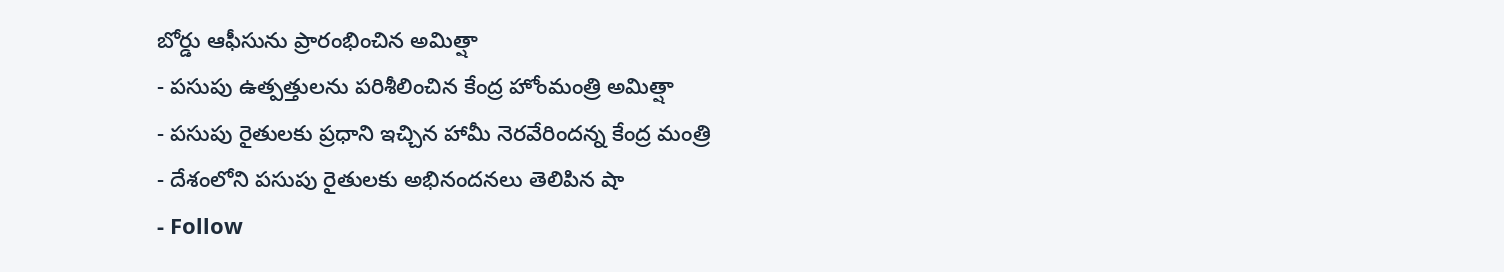బోర్డు ఆఫీసును ప్రారంభించిన అమిత్షా
- పసుపు ఉత్పత్తులను పరిశీలించిన కేంద్ర హోంమంత్రి అమిత్షా
- పసుపు రైతులకు ప్రధాని ఇచ్చిన హామీ నెరవేరిందన్న కేంద్ర మంత్రి
- దేశంలోని పసుపు రైతులకు అభినందనలు తెలిపిన షా
- Follow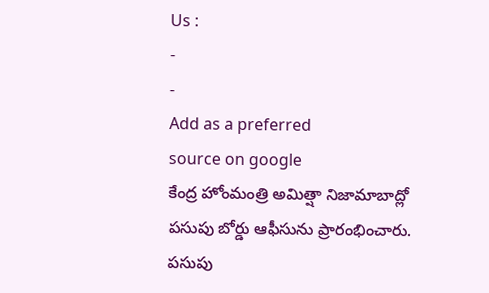Us :
-
-
Add as a preferred
source on google
కేంద్ర హోంమంత్రి అమిత్షా నిజామాబాద్లో పసుపు బోర్డు ఆఫీసును ప్రారంభించారు. పసుపు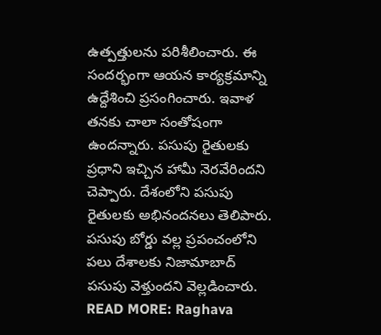ఉత్పత్తులను పరిశీలించారు. ఈ సందర్భంగా ఆయన కార్యక్రమాన్ని ఉద్దేశించి ప్రసంగించారు. ఇవాళ తనకు చాలా సంతోషంగా ఉందన్నారు. పసుపు రైతులకు ప్రధాని ఇచ్చిన హామీ నెరవేరిందని చెప్పారు. దేశంలోని పసుపు రైతులకు అభినందనలు తెలిపారు. పసుపు బోర్డు వల్ల ప్రపంచంలోని పలు దేశాలకు నిజామాబాద్ పసుపు వెళ్తుందని వెల్లడించారు.
READ MORE: Raghava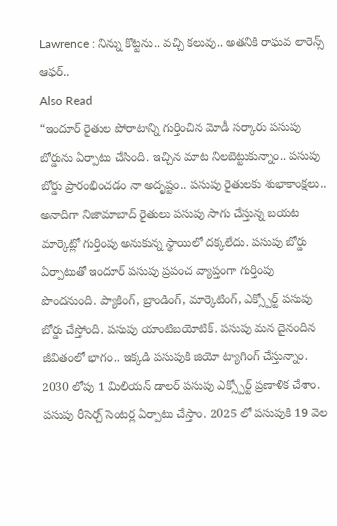Lawrence : నిన్ను కొట్టను.. వచ్చి కలువు.. అతనికి రాఘవ లారెన్స్ ఆఫర్..
Also Read
“ఇందూర్ రైతుల పోరాటాన్ని గుర్తించిన మోడీ సర్కారు పసుపు బోర్డును ఏర్పాటు చేసింది. ఇచ్చిన మాట నిలబెట్టుకున్నాం.. పసుపు బోర్డు ప్రారంభించడం నా అదృష్టం.. పసుపు రైతులకు శుభాకాంక్షలు.. అనాదిగా నిజామాబాద్ రైతులు పసుపు సాగు చేస్తున్న బయట మార్కెట్లో గుర్తింపు అనుకున్న స్థాయిలో దక్కలేదు. పసుపు బోర్డు ఏర్పాటుతో ఇందూర్ పసుపు ప్రపంచ వ్యాప్తంగా గుర్తింపు పొందనుంది. ప్యాకింగ్, బ్రాండింగ్, మార్కెటింగ్, ఎక్స్పోర్ట్ పసుపు బోర్డు చేస్తోంది. పసుపు యాంటిబయోటిక్. పసుపు మన దైనందిన జీవితంలో భాగం.. ఇక్కడి పసుపుకి జియో ట్యాగింగ్ చేస్తున్నాం. 2030 లోపు 1 మిలియన్ డాలర్ పసుపు ఎక్స్పోర్ట్ ప్రణాళిక చేశాం. పసుపు రీసెర్చ్ సెంటర్ల ఏర్పాటు చేస్తాం. 2025 లో పసుపుకి 19 వెల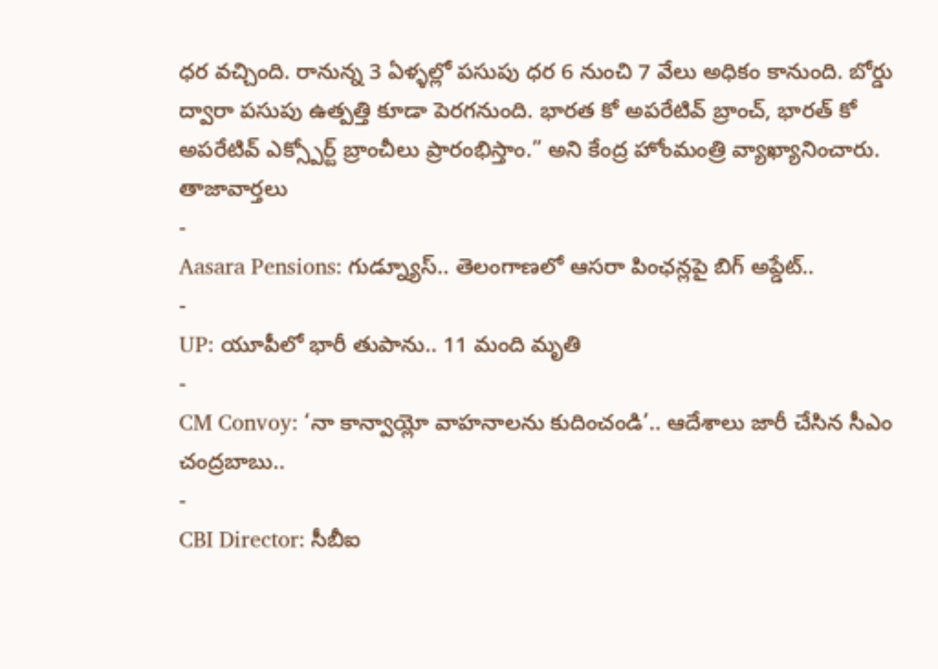ధర వచ్చింది. రానున్న 3 ఏళ్ళల్లో పసుపు ధర 6 నుంచి 7 వేలు అధికం కానుంది. బోర్డు ద్వారా పసుపు ఉత్పత్తి కూడా పెరగనుంది. భారత కో అపరేటివ్ బ్రాంచ్, భారత్ కో అపరేటివ్ ఎక్స్పోర్ట్ బ్రాంచీలు ప్రారంభిస్తాం.” అని కేంద్ర హోంమంత్రి వ్యాఖ్యానించారు.
తాజావార్తలు
-
Aasara Pensions: గుడ్న్యూస్.. తెలంగాణలో ఆసరా పింఛన్లపై బిగ్ అప్డేట్..
-
UP: యూపీలో భారీ తుపాను.. 11 మంది మృతి
-
CM Convoy: ‘నా కాన్వాయ్లో వాహనాలను కుదించండి’.. ఆదేశాలు జారీ చేసిన సీఎం చంద్రబాబు..
-
CBI Director: సీబీఐ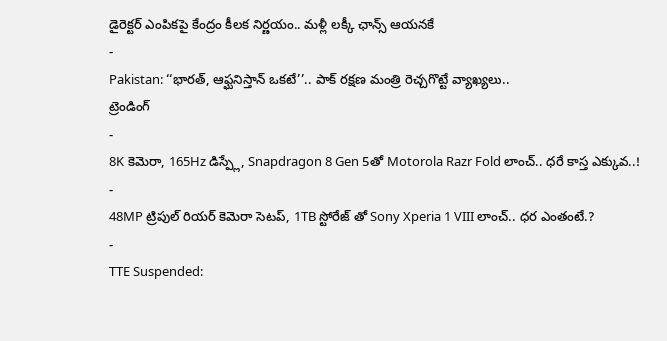డైరెక్టర్ ఎంపికపై కేంద్రం కీలక నిర్ణయం.. మళ్లీ లక్కీ ఛాన్స్ ఆయనకే
-
Pakistan: ‘‘భారత్, ఆఫ్ఘనిస్తాన్ ఒకటే’’.. పాక్ రక్షణ మంత్రి రెచ్చగొట్టే వ్యాఖ్యలు..
ట్రెండింగ్
-
8K కెమెరా, 165Hz డిస్ప్లే, Snapdragon 8 Gen 5తో Motorola Razr Fold లాంచ్.. ధరే కాస్త ఎక్కువ..!
-
48MP ట్రిపుల్ రియర్ కెమెరా సెటప్, 1TB స్టోరేజ్ తో Sony Xperia 1 VIII లాంచ్.. ధర ఎంతంటే.?
-
TTE Suspended: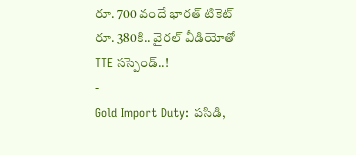రూ. 700 వందే భారత్ టికెట్ రూ. 380కి.. వైరల్ వీడియోతో TTE సస్పెండ్..!
-
Gold Import Duty: పసిడి,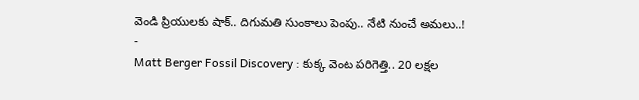వెండి ప్రియులకు షాక్.. దిగుమతి సుంకాలు పెంపు.. నేటి నుంచే అమలు..!
-
Matt Berger Fossil Discovery : కుక్క వెంట పరిగెత్తి.. 20 లక్షల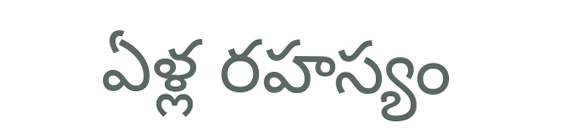ఏళ్ల రహస్యం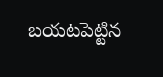బయటపెట్టిన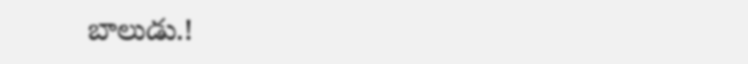బాలుడు.!